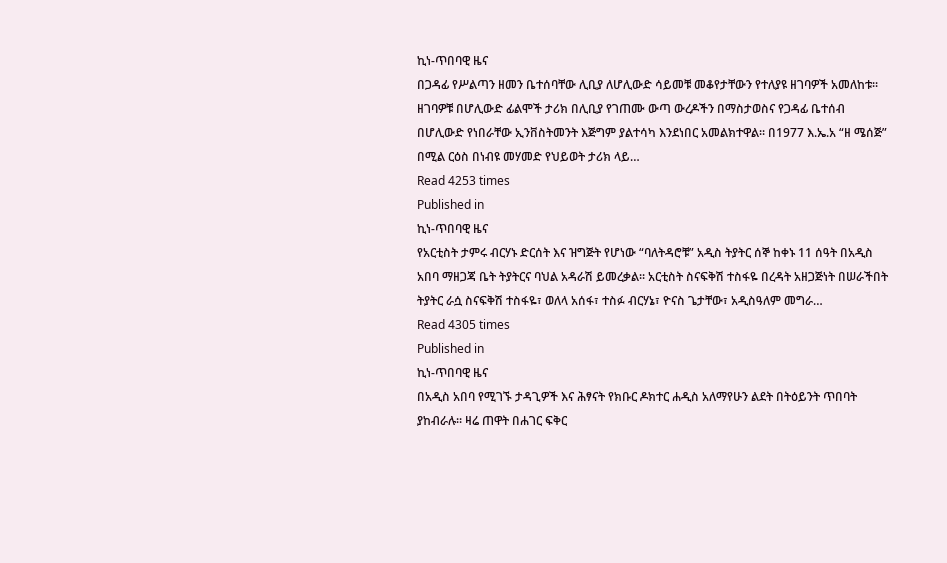ኪነ-ጥበባዊ ዜና
በጋዳፊ የሥልጣን ዘመን ቤተሰባቸው ሊቢያ ለሆሊውድ ሳይመቹ መቆየታቸውን የተለያዩ ዘገባዎች አመለከቱ፡፡ ዘገባዎቹ በሆሊውድ ፊልሞች ታሪክ በሊቢያ የገጠሙ ውጣ ውረዶችን በማስታወስና የጋዳፊ ቤተሰብ በሆሊውድ የነበራቸው ኢንቨስትመንት እጅግም ያልተሳካ እንደነበር አመልክተዋል፡፡ በ1977 እ.ኤ.አ “ዘ ሜሰጅ” በሚል ርዕስ በነብዩ መሃመድ የህይወት ታሪክ ላይ…
Read 4253 times
Published in
ኪነ-ጥበባዊ ዜና
የአርቲስት ታምሩ ብርሃኑ ድርሰት እና ዝግጅት የሆነው “ባለትዳሮቹ” አዲስ ትያትር ሰኞ ከቀኑ 11 ሰዓት በአዲስ አበባ ማዘጋጃ ቤት ትያትርና ባህል አዳራሽ ይመረቃል፡፡ አርቲስት ስናፍቅሽ ተስፋዬ በረዳት አዘጋጅነት በሠራችበት ትያትር ራሷ ስናፍቅሽ ተስፋዬ፣ ወለላ አሰፋ፣ ተስፉ ብርሃኔ፣ ዮናስ ጌታቸው፣ አዲስዓለም መግራ…
Read 4305 times
Published in
ኪነ-ጥበባዊ ዜና
በአዲስ አበባ የሚገኙ ታዳጊዎች እና ሕፃናት የክቡር ዶክተር ሐዲስ አለማየሁን ልደት በትዕይንት ጥበባት ያከብራሉ፡፡ ዛሬ ጠዋት በሐገር ፍቅር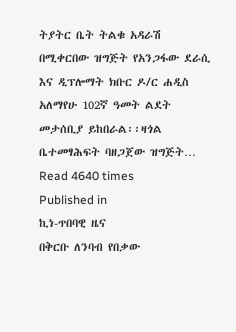ትያትር ቤት ትልቁ አዳራሽ በሚቀርበው ዝግጅት የአንጋፋው ደራሲ እና ዲፕሎማት ክቡር ዶ/ር ሐዲስ አለማየሁ 102ኛ ዓመት ልደት መታሰቢያ ይከበራል፡፡ዛጎል ቤተመፃሕፍት ባዘጋጀው ዝግጅት…
Read 4640 times
Published in
ኪነ-ጥበባዊ ዜና
በቅርቡ ለንባብ የበቃው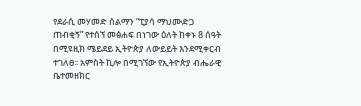የደራሲ መሃመድ ሰልማን “ፒያሳ ማህሙድጋ ጠብቂኝ” የተሰኘ መፅሐፍ በነገው ዕለት ከቀኑ 8 ሰዓት በሚዩዚክ ሜይደይ ኢትዮጵያ ለውይይት እንደሚቀርብ ተገለፀ፡፡ አምስት ኪሎ በሚገኘው የኢትዮጵያ ብሔራዊ ቤተመዘክር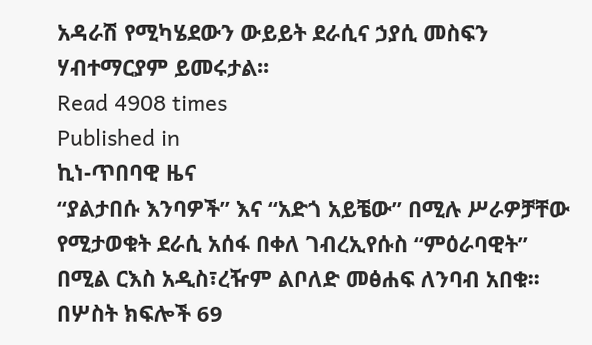አዳራሽ የሚካሄደውን ውይይት ደራሲና ኃያሲ መስፍን ሃብተማርያም ይመሩታል፡፡
Read 4908 times
Published in
ኪነ-ጥበባዊ ዜና
“ያልታበሱ እንባዎች” እና “አድጎ አይቼው” በሚሉ ሥራዎቻቸው የሚታወቁት ደራሲ አሰፋ በቀለ ገብረኢየሱስ “ምዕራባዊት” በሚል ርእስ አዲስ፣ረዥም ልቦለድ መፅሐፍ ለንባብ አበቁ፡፡ በሦስት ክፍሎች 69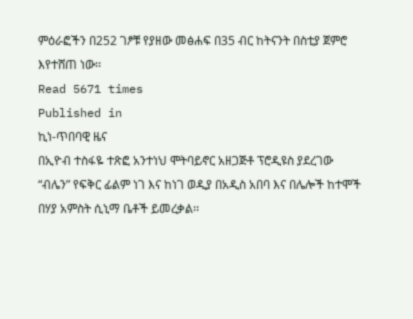ምዕራፎችን በ252 ገፆቹ የያዘው መፅሐፍ በ35 ብር ከትናንት በስቲያ ጀምሮ እየተሸጠ ነው፡፡
Read 5671 times
Published in
ኪነ-ጥበባዊ ዜና
በኢዮብ ተስፋዬ ተጽፎ አንተነህ ሞትባይኖር አዘጋጅቶ ፕሮዲዩስ ያደረገው “ብሌን” የፍቅር ፊልም ነገ እና ከነገ ወዲያ በአዲስ አበባ እና በሌሎች ከተሞች በሃያ አምስት ሲኒማ ቤቶች ይመረቃል፡፡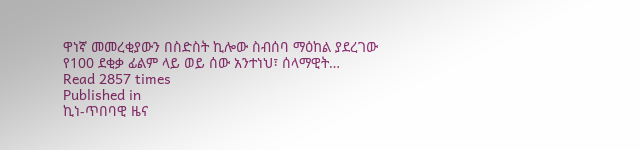ዋነኛ መመረቂያውን በስድስት ኪሎው ስብሰባ ማዕከል ያደረገው የ100 ደቂቃ ፊልም ላይ ወይ ሰው አንተነህ፣ ሰላማዊት…
Read 2857 times
Published in
ኪነ-ጥበባዊ ዜና